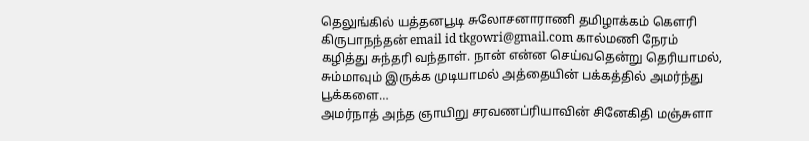தெலுங்கில் யத்தனபூடி சுலோசனாராணி தமிழாக்கம் கௌரி கிருபாநந்தன் email id tkgowri@gmail.com கால்மணி நேரம் கழித்து சுந்தரி வந்தாள். நான் என்ன செய்வதென்று தெரியாமல், சும்மாவும் இருக்க முடியாமல் அத்தையின் பக்கத்தில் அமர்ந்து பூக்களை…
அமர்நாத் அந்த ஞாயிறு சரவணப்ரியாவின் சினேகிதி மஞ்சுளா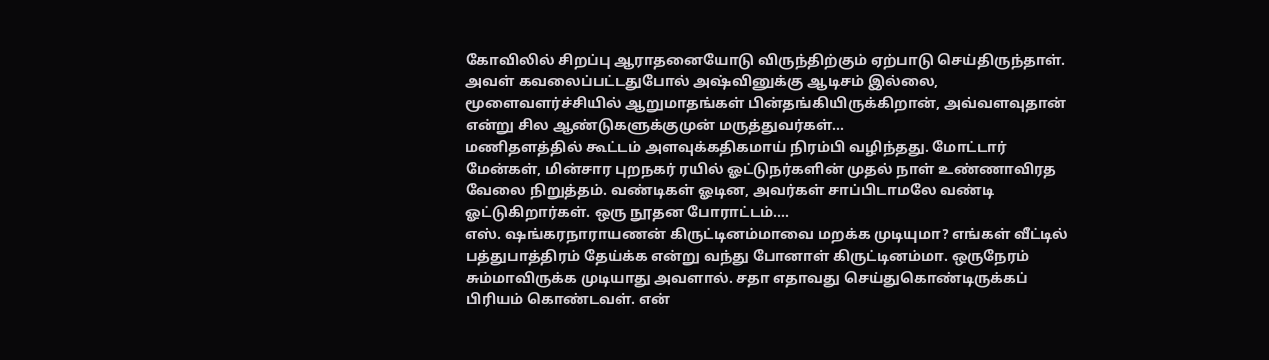கோவிலில் சிறப்பு ஆராதனையோடு விருந்திற்கும் ஏற்பாடு செய்திருந்தாள். அவள் கவலைப்பட்டதுபோல் அஷ்வினுக்கு ஆடிசம் இல்லை, மூளைவளர்ச்சியில் ஆறுமாதங்கள் பின்தங்கியிருக்கிறான், அவ்வளவுதான் என்று சில ஆண்டுகளுக்குமுன் மருத்துவர்கள்…
மணிதளத்தில் கூட்டம் அளவுக்கதிகமாய் நிரம்பி வழிந்தது. மோட்டார் மேன்கள், மின்சார புறநகர் ரயில் ஓட்டுநர்களின் முதல் நாள் உண்ணாவிரத வேலை நிறுத்தம். வண்டிகள் ஓடின, அவர்கள் சாப்பிடாமலே வண்டி ஓட்டுகிறார்கள். ஒரு நூதன போராட்டம்.…
எஸ். ஷங்கரநாராயணன் கிருட்டினம்மாவை மறக்க முடியுமா? எங்கள் வீட்டில் பத்துபாத்திரம் தேய்க்க என்று வந்து போனாள் கிருட்டினம்மா. ஒருநேரம் சும்மாவிருக்க முடியாது அவளால். சதா எதாவது செய்துகொண்டிருக்கப் பிரியம் கொண்டவள். என்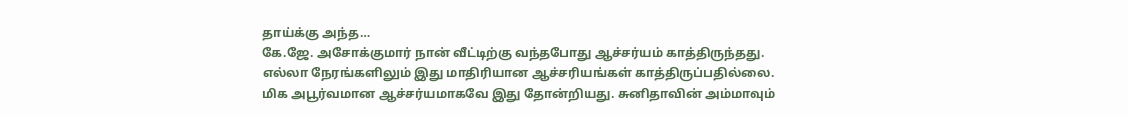தாய்க்கு அந்த…
கே.ஜே. அசோக்குமார் நான் வீட்டிற்கு வந்தபோது ஆச்சர்யம் காத்திருந்தது. எல்லா நேரங்களிலும் இது மாதிரியான ஆச்சரியங்கள் காத்திருப்பதில்லை. மிக அபூர்வமான ஆச்சர்யமாகவே இது தோன்றியது. சுனிதாவின் அம்மாவும்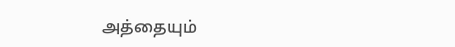அத்தையும்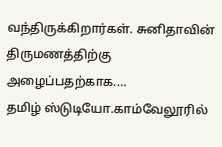வந்திருக்கிறார்கள். சுனிதாவின் திருமணத்திற்கு அழைப்பதற்காக.…
தமிழ் ஸ்டுடியோ.காம்வேலூரில்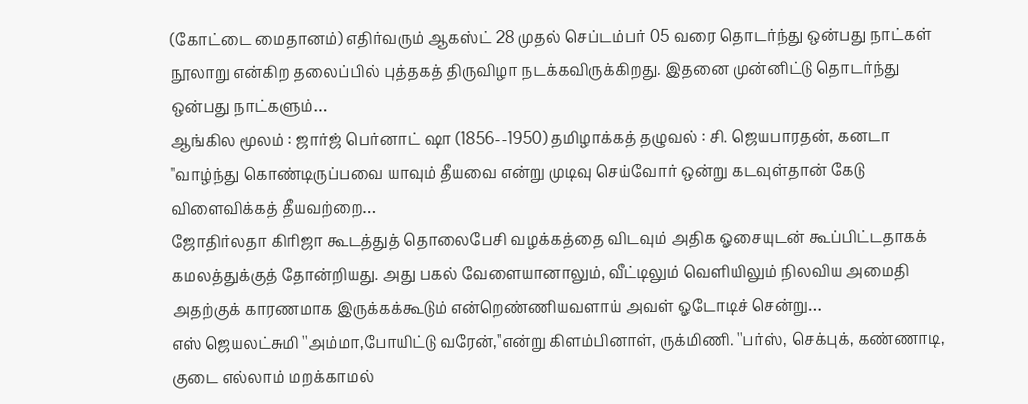(கோட்டை மைதானம்) எதிர்வரும் ஆகஸ்ட் 28 முதல் செப்டம்பர் 05 வரை தொடர்ந்து ஒன்பது நாட்கள் நூலாறு என்கிற தலைப்பில் புத்தகத் திருவிழா நடக்கவிருக்கிறது. இதனை முன்னிட்டு தொடர்ந்து ஒன்பது நாட்களும்…
ஆங்கில மூலம் : ஜார்ஜ் பெர்னாட் ஷா (1856--1950) தமிழாக்கத் தழுவல் : சி. ஜெயபாரதன், கனடா "வாழ்ந்து கொண்டிருப்பவை யாவும் தீயவை என்று முடிவு செய்வோர் ஒன்று கடவுள்தான் கேடு விளைவிக்கத் தீயவற்றை…
ஜோதிர்லதா கிரிஜா கூடத்துத் தொலைபேசி வழக்கத்தை விடவும் அதிக ஓசையுடன் கூப்பிட்டதாகக் கமலத்துக்குத் தோன்றியது. அது பகல் வேளையானாலும், வீட்டிலும் வெளியிலும் நிலவிய அமைதி அதற்குக் காரணமாக இருக்கக்கூடும் என்றெண்ணியவளாய் அவள் ஓடோடிச் சென்று…
எஸ் ஜெயலட்சுமி ''அம்மா,போயிட்டு வரேன்,''என்று கிளம்பினாள், ருக்மிணி. ''பர்ஸ், செக்புக், கண்ணாடி, குடை எல்லாம் மறக்காமல்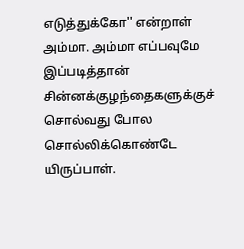எடுத்துக்கோ'' என்றாள் அம்மா. அம்மா எப்பவுமே இப்படித்தான் சின்னக்குழந்தைகளுக்குச் சொல்வது போல சொல்லிக்கொண்டே யிருப்பாள்.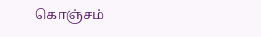கொஞ்சம்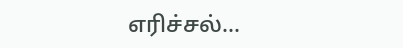எரிச்சல்…